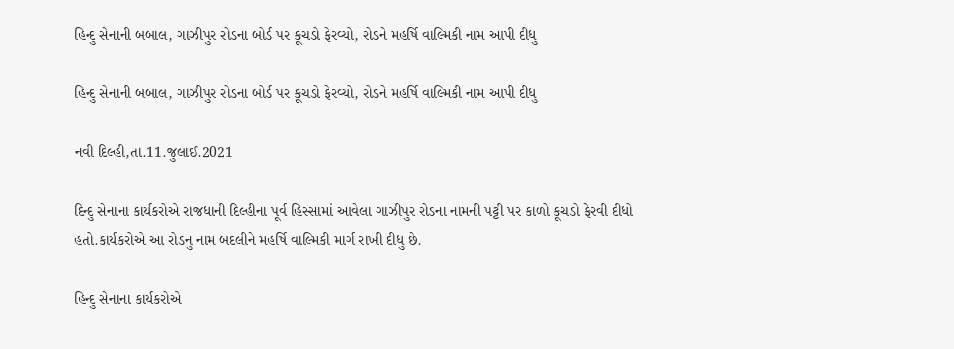હિન્દુ સેનાની બબાલ, ગાઝીપુર રોડના બોર્ડ પર કૂચડો ફેરવ્યો, રોડને મહર્ષિ વાલ્મિકી નામ આપી દીધુ

હિન્દુ સેનાની બબાલ, ગાઝીપુર રોડના બોર્ડ પર કૂચડો ફેરવ્યો, રોડને મહર્ષિ વાલ્મિકી નામ આપી દીધુ

નવી દિલ્હી,તા.11.જુલાઈ.2021

દિન્દુ સેનાના કાર્યકરોએ રાજધાની દિલ્હીના પૂર્વ હિસ્સામાં આવેલા ગાઝીપુર રોડના નામની પટ્ટી પર કાળો કૂચડો ફેરવી દીધો હતો.કાર્યકરોએ આ રોડનુ નામ બદલીને મહર્ષિ વાલ્મિકી માર્ગ રાખી દીધુ છે.

હિન્દુ સેનાના કાર્યકરોએ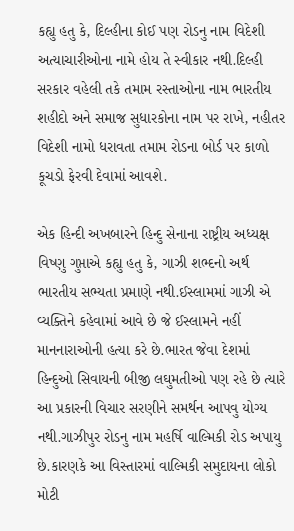કહ્યુ હતુ કે, દિલ્હીના કોઈ પણ રોડનુ નામ વિદેશી અત્યાચારીઓના નામે હોય તે સ્વીકાર નથી.દિલ્હી સરકાર વહેલી તકે તમામ રસ્તાઓના નામ ભારતીય શહીદો અને સમાજ સુધારકોના નામ પર રાખે, નહીતર વિદેશી નામો ધરાવતા તમામ રોડના બોર્ડ પર કાળો કૂચડો ફેરવી દેવામાં આવશે.

એક હિન્દી અખબારને હિન્દુ સેનાના રાષ્ટ્રીય અધ્યક્ષ વિષ્ણુ ગુપ્તાએ કહ્યુ હતુ કે, ગાઝી શભ્દનો અર્થ ભારતીય સભ્યતા પ્રમાણે નથી.ઈસ્લામમાં ગાઝી એ વ્યક્તિને કહેવામાં આવે છે જે ઈસ્લામને નહીં માનનારાઓની હત્યા કરે છે.ભારત જેવા દેશમાં હિન્દુઓ સિવાયની બીજી લઘુમતીઓ પણ રહે છે ત્યારે આ પ્રકારની વિચાર સરણીને સમર્થન આપવુ યોગ્ય નથી.ગાઝીપુર રોડનુ નામ મહર્ષિ વાલ્મિકી રોડ અપાયુ છે.કારણકે આ વિસ્તારમાં વાલ્મિકી સમુદાયના લોકો મોટી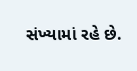સંખ્યામાં રહે છે.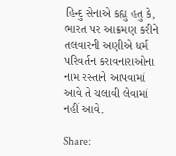હિન્દુ સેનાએ કહ્યુ હતુ કે, ભારત પર આક્રમણ કરીને તલવારની અણીએ ધર્મ પરિવર્તન કરાવનારાઓના નામ રસ્તાને આપવામાં આવે તે ચલાવી લેવામાં નહીં આવે.

Share: